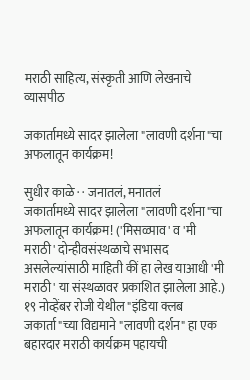मराठी साहित्य, संस्कृती आणि लेखनाचे व्यासपीठ

जकार्तामध्ये सादर झालेला "लावणी दर्शना"चा अफलातून कार्यक्रम!

सुधीर काळे · · जनातलं, मनातलं
जकार्तामध्ये सादर झालेला "लावणी दर्शना"चा अफलातून कार्यक्रम! ('मिसळ्पाव' व 'मी मराठी' दोन्हीवसंस्थळाचे सभासद असलेल्यांसाठी माहिती कीं हा लेख याआधी 'मी मराठी' या संस्थळावर प्रकाशित झालेला आहे.) १९ नोव्हेंबर रोजी येथील "इंडिया क्लब जकार्ता"च्या विद्यमाने "लावणी दर्शन" हा एक बहारदार मराठी कार्यक्रम पहायची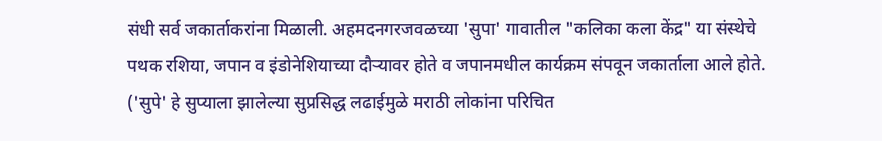संधी सर्व जकार्ताकरांना मिळाली. अहमदनगरजवळच्या 'सुपा' गावातील "कलिका कला केंद्र" या संस्थेचे पथक रशिया, जपान व इंडोनेशियाच्या दौर्‍यावर होते व जपानमधील कार्यक्रम संपवून जकार्ताला आले होते. ('सुपे' हे सुप्याला झालेल्या सुप्रसिद्ध लढाईमुळे मराठी लोकांना परिचित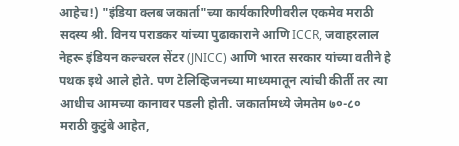आहेच!) "इंडिया क्लब जकार्ता"च्या कार्यकारिणीवरील एकमेव मराठी सदस्य श्री. विनय पराडकर यांच्या पुढाकाराने आणि ICCR, जवाहरलाल नेहरू इंडियन कल्चरल सेंटर (JNICC) आणि भारत सरकार यांच्या वतीने हे पथक इथे आले होते. पण टेलिव्हिजनच्या माध्यमातून त्यांची कीर्ती तर त्या आधीच आमच्या कानावर पडली होती. जकार्तामध्ये जेमतेम ७०-८० मराठी कुटुंबे आहेत,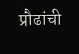प्रौढांची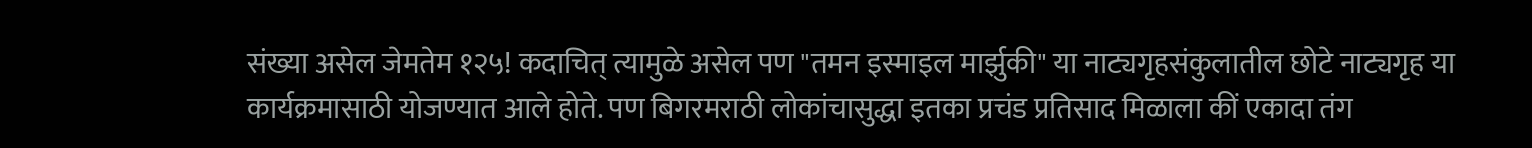संख्या असेल जेमतेम १२५! कदाचित् त्यामुळे असेल पण "तमन इस्माइल मार्झुकी" या नाट्यगृहसंकुलातील छोटे नाट्यगृह या कार्यक्रमासाठी योजण्यात आले होते. पण बिगरमराठी लोकांचासुद्धा इतका प्रचंड प्रतिसाद मिळाला कीं एकादा तंग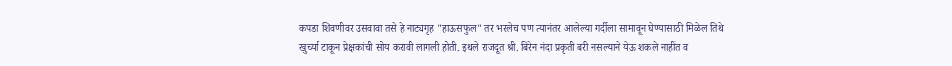कपडा शिवणीवर उसवावा तसे हे नाट्यगृह "हाऊसफुल" तर भरलेच पण त्यानंतर आलेल्या गर्दीला सामावून घेण्यासाठी मिळेल तिथे खुर्च्या टाकून प्रेक्षकांची सोय करावी लागली होती. इथले राजदूत श्री. बिरेन नंदा प्रकृती बरी नसल्याने येऊ शकले नाहींत व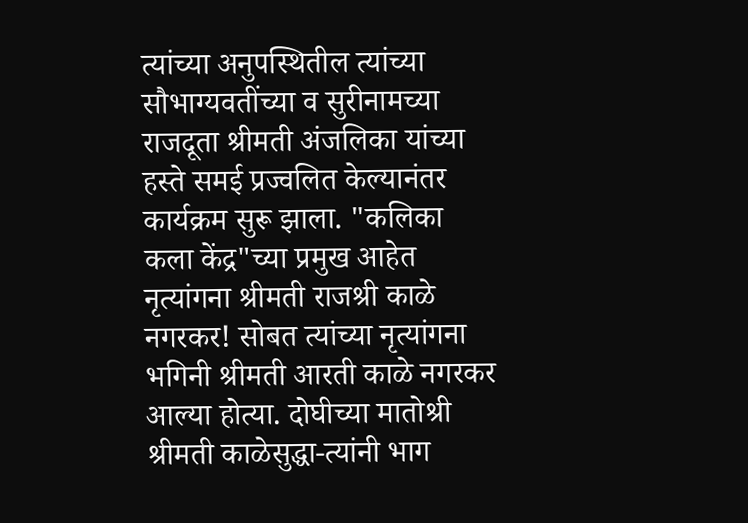त्यांच्या अनुपस्थितील त्यांच्या सौभाग्यवतींच्या व सुरीनामच्या राजदूता श्रीमती अंजलिका यांच्या हस्ते समई प्रज्वलित केल्यानंतर कार्यक्रम सुरू झाला. "कलिका कला केंद्र"च्या प्रमुख आहेत नृत्यांगना श्रीमती राजश्री काळे नगरकर! सोबत त्यांच्या नृत्यांगना भगिनी श्रीमती आरती काळे नगरकर आल्या होत्या. दोघीच्या मातोश्री श्रीमती काळेसुद्धा-त्यांनी भाग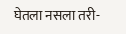घेतला नसला तरी-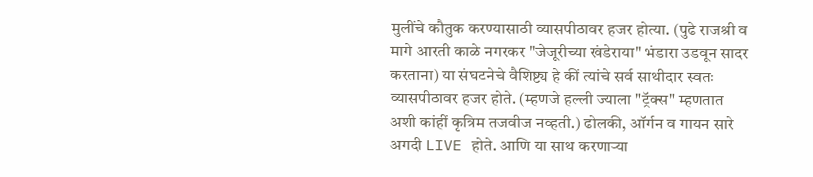मुलींचे कौतुक करण्यासाठी व्यासपीठावर हजर होत्या. (पुढे राजश्री व मागे आरती काळे नगरकर "जेजूरीच्या खंडेराया" भंडारा उडवून सादर करताना) या संघटनेचे वैशिष्ट्य हे कीं त्यांचे सर्व साथीदार स्वतः व्यासपीठावर हजर होते. (म्हणजे हल्ली ज्याला "ट्रॅक्स" म्हणतात अशी कांहीं कृत्रिम तजवीज नव्हती.) ढोलकी, ऑर्गन व गायन सारे अगदी LIVE होते. आणि या साथ करणार्‍या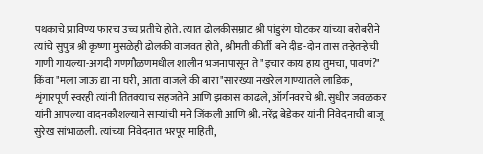पथकाचे प्राविण्य फारच उच्च प्रतीचे होते. त्यात ढोलकीसम्राट श्री पांडुरंग घोटकर यांच्या बरोबरीने त्यांचे सुपुत्र श्री कृष्णा मुसळेही ढोलकी वाजवत होते, श्रीमती कीर्ती बने दीड-दोन तास तर्‍हेतर्‍हेची गाणी गायल्या-अगदी गणगौळणमधील शालीन भजनापासून ते "इचार काय हाय तुमचा, पावणं?" किंवा "मला जाऊ द्या ना घरी, आता वाजले की बारा"सारख्या नखरेल गाण्यातले लाडिक, शृंगारपूर्ण स्वरही त्यांनी तितक्याच सहजतेने आणि झकास काढले, ऑर्गनवरचे श्री. सुधीर जवळकर यांनी आपल्या वादनकौशल्याने सार्‍यांची मने जिंकली आणि श्री. नरेंद्र बेडेकर यांनी निवेदनाची बाजू सुरेख सांभाळली. त्यांच्या निवेदनात भरपूर माहिती,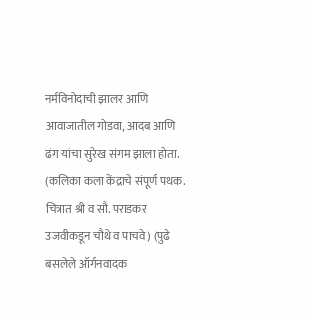नर्मविनोदाची झालर आणि आवाजातील गोडवा, आदब आणि ढंग यांचा सुरेख संगम झाला होता. (कलिका कला केंद्राचे संपूर्ण पथक. चित्रात श्री व सौ. पराडकर उजवीकडून चौथे व पाचवे) (पुढे बसलेले ऑर्गनवादक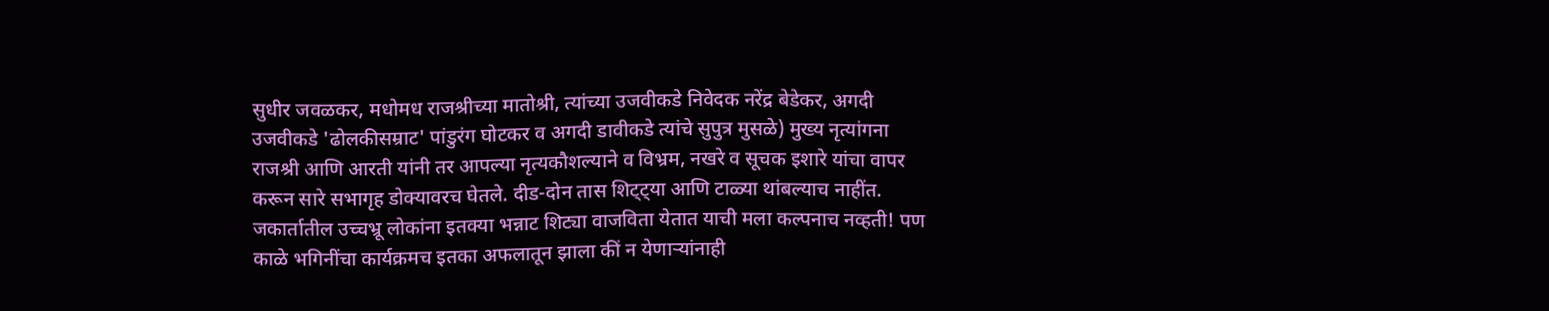सुधीर जवळकर, मधोमध राजश्रीच्या मातोश्री, त्यांच्या उजवीकडे निवेदक नरेंद्र बेडेकर, अगदी उजवीकडे 'ढोलकीसम्राट' पांडुरंग घोटकर व अगदी डावीकडे त्यांचे सुपुत्र मुसळे) मुख्य नृत्यांगना राजश्री आणि आरती यांनी तर आपल्या नृत्यकौशल्याने व विभ्रम, नखरे व सूचक इशारे यांचा वापर करून सारे सभागृह डोक्यावरच घेतले. दीड-दोन तास शिट्ट्या आणि टाळ्या थांबल्याच नाहींत. जकार्तातील उच्चभ्रू लोकांना इतक्या भन्नाट शिट्या वाजविता येतात याची मला कल्पनाच नव्हती! पण काळे भगिनींचा कार्यक्रमच इतका अफलातून झाला कीं न येणार्‍यांनाही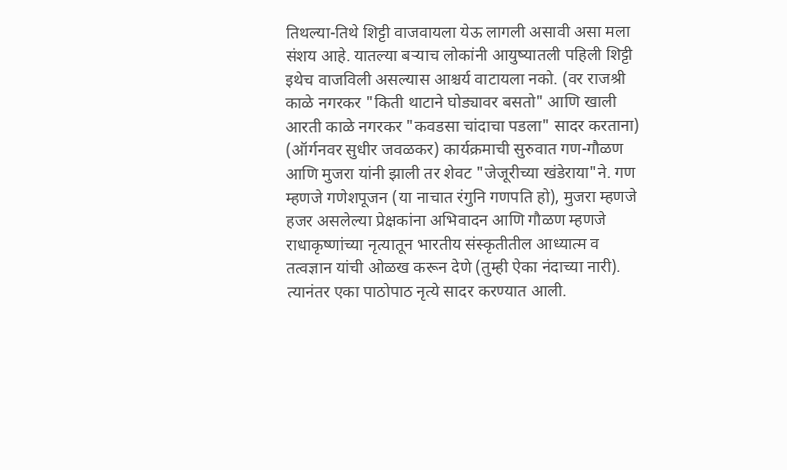तिथल्या-तिथे शिट्टी वाजवायला येऊ लागली असावी असा मला संशय आहे. यातल्या बर्‍याच लोकांनी आयुष्यातली पहिली शिट्टी इथेच वाजविली असल्यास आश्चर्य वाटायला नको. (वर राजश्री काळे नगरकर "किती थाटाने घोड्यावर बसतो" आणि खाली आरती काळे नगरकर "कवडसा चांदाचा पडला" सादर करताना) (ऑर्गनवर सुधीर जवळकर) कार्यक्रमाची सुरुवात गण-गौळण आणि मुजरा यांनी झाली तर शेवट "जेजूरीच्या खंडेराया"ने. गण म्हणजे गणेशपूजन (या नाचात रंगुनि गणपति हो), मुजरा म्हणजे हजर असलेल्या प्रेक्षकांना अभिवादन आणि गौळण म्हणजे राधाकृष्णांच्या नृत्यातून भारतीय संस्कृतीतील आध्यात्म व तत्वज्ञान यांची ओळख करून देणे (तुम्ही ऐका नंदाच्या नारी). त्यानंतर एका पाठोपाठ नृत्ये सादर करण्यात आली.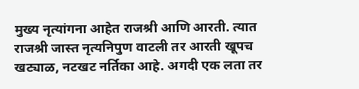मुख्य नृत्यांगना आहेत राजश्री आणि आरती. त्यात राजश्री जास्त नृत्यनिपुण वाटली तर आरती खूपच खट्याळ, नटखट नर्तिका आहे. अगदी एक लता तर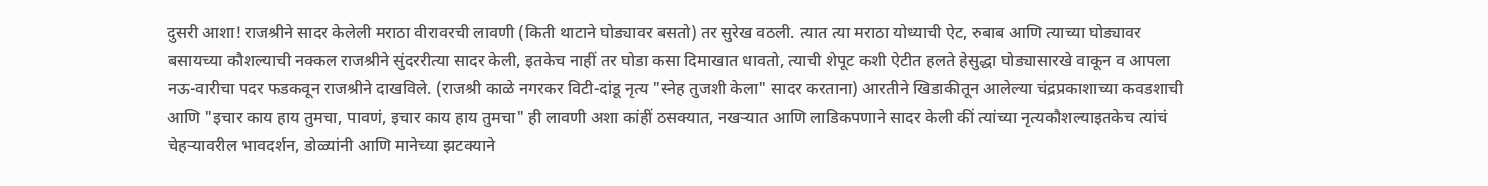दुसरी आशा! राजश्रीने सादर केलेली मराठा वीरावरची लावणी (किती थाटाने घोड्यावर बसतो) तर सुरेख वठली. त्यात त्या मराठा योध्याची ऐट, रुबाब आणि त्याच्या घोड्यावर बसायच्या कौशल्याची नक्कल राजश्रीने सुंदररीत्या सादर केली, इतकेच नाहीं तर घोडा कसा दिमाखात धावतो, त्याची शेपूट कशी ऐटीत हलते हेसुद्धा घोड्यासारखे वाकून व आपला नऊ-वारीचा पदर फडकवून राजश्रीने दाखविले. (राजश्री काळे नगरकर विटी-दांडू नृत्य "स्नेह तुजशी केला" सादर करताना) आरतीने खिडाकीतून आलेल्या चंद्रप्रकाशाच्या कवडशाची आणि "इचार काय हाय तुमचा, पावणं, इचार काय हाय तुमचा" ही लावणी अशा कांहीं ठसक्यात, नखर्‍यात आणि लाडिकपणाने सादर केली कीं त्यांच्या नृत्यकौशल्याइतकेच त्यांचं चेहर्‍यावरील भावदर्शन, डोळ्यांनी आणि मानेच्या झटक्याने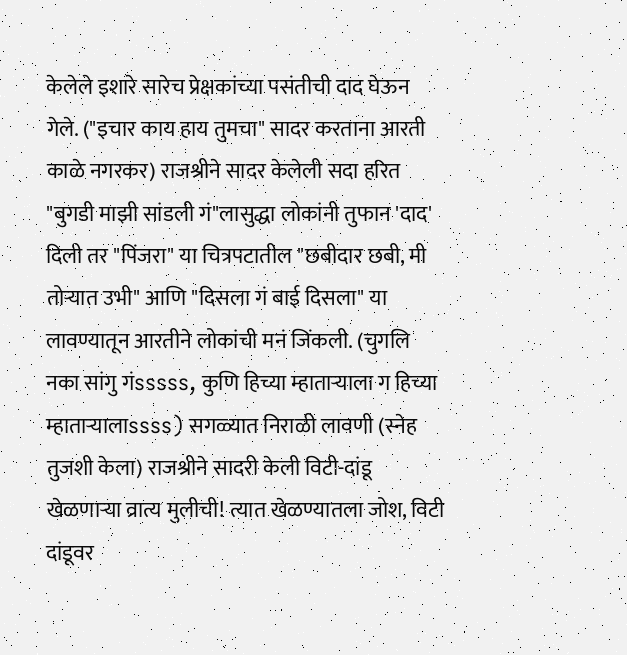केलेले इशारे सारेच प्रेक्षकांच्या पसंतीची दाद घेऊन गेले. ("इचार काय हाय तुमचा" सादर करताना आरती काळे नगरकर) राजश्रीने सादर केलेली सदा हरित "बुगडी माझी सांडली गं"लासुद्धा लोकांनी तुफान 'दाद' दिली तर "पिंजरा" या चित्रपटातील "छबीदार छबी, मी तोर्‍यात उभी" आणि "दिसला गं बाई दिसला" या लावण्यातून आरतीने लोकांची मनं जिंकली. (चुगलि नका सांगु गंsssss, कुणि हिच्या म्हातार्‍याला ग हिच्या म्हातार्‍यालाssss) सगळ्यात निराळी लावणी (स्नेह तुजशी केला) राजश्रीने सादरी केली विटी-दांडू खेळणार्‍या व्रात्य मुलीची! त्यात खेळण्यातला जोश, विटी दांडूवर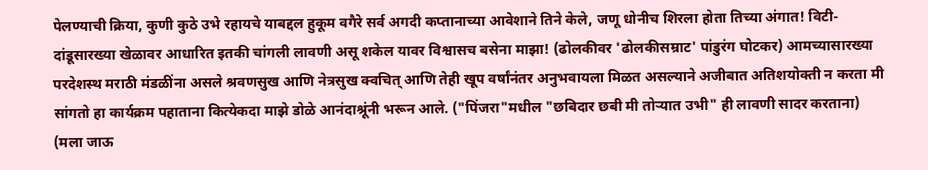पेलण्याची क्रिया, कुणी कुठे उभे रहायचे याबद्दल हुकूम वगैरे सर्व अगदी कप्तानाच्या आवेशाने तिने केले, जणू धोनीच शिरला होता तिच्या अंगात! विटी-दांडूसारख्या खेळावर आधारित इतकी चांगली लावणी असू शकेल यावर विश्वासच बसेना माझा! (ढोलकीवर 'ढोलकीसम्राट' पांडुरंग घोटकर) आमच्यासारख्या परदेशस्थ मराठी मंडळींना असले श्रवणसुख आणि नेत्रसुख क्वचित् आणि तेही खूप वर्षांनंतर अनुभवायला मिळत असल्याने अजीबात अतिशयोक्ती न करता मी सांगतो हा कार्यक्रम पहाताना कित्येकदा माझे डोळे आनंदाश्रूंनी भरून आले. ("पिंजरा"मधील "छबिदार छबी मी तोर्‍यात उभी" ही लावणी सादर करताना) (मला जाऊ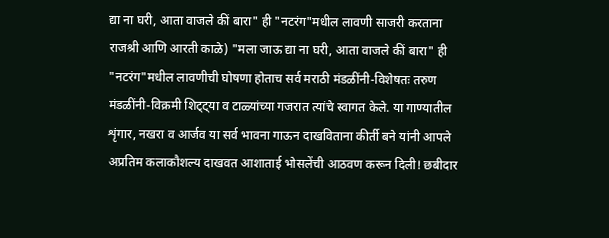द्या ना घरी, आता वाजले कीं बारा" ही "नटरंग"मधील लावणी साजरी करताना राजश्री आणि आरती काळे) "मला जाऊ द्या ना घरी, आता वाजले कीं बारा" ही "नटरंग"मधील लावणीची घोषणा होताच सर्व मराठी मंडळींनी-विशेषतः तरुण मंडळींनी-विक्रमी शिट्ट्या व टाळ्यांच्या गजरात त्यांचे स्वागत केले. या गाण्यातील शृंगार, नखरा व आर्जव या सर्व भावना गाऊन दाखविताना कीर्ती बने यांनी आपले अप्रतिम कलाकौशल्य दाखवत आशाताई भोसलेंची आठवण करून दिली! छबीदार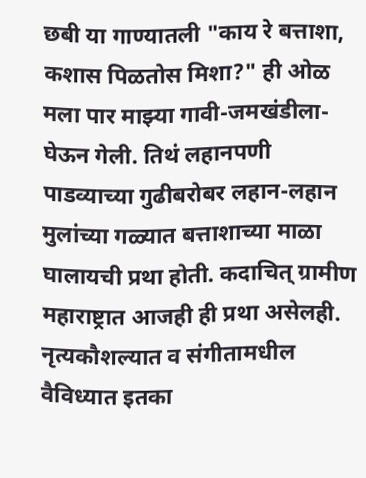छबी या गाण्यातली "काय रे बत्ताशा, कशास पिळतोस मिशा?" ही ओळ मला पार माझ्या गावी-जमखंडीला-घेऊन गेली. तिथं लहानपणी पाडव्याच्या गुढीबरोबर लहान-लहान मुलांच्या गळ्यात बत्ताशाच्या माळा घालायची प्रथा होती. कदाचित् ग्रामीण महाराष्ट्रात आजही ही प्रथा असेलही. नृत्यकौशल्यात व संगीतामधील वैविध्यात इतका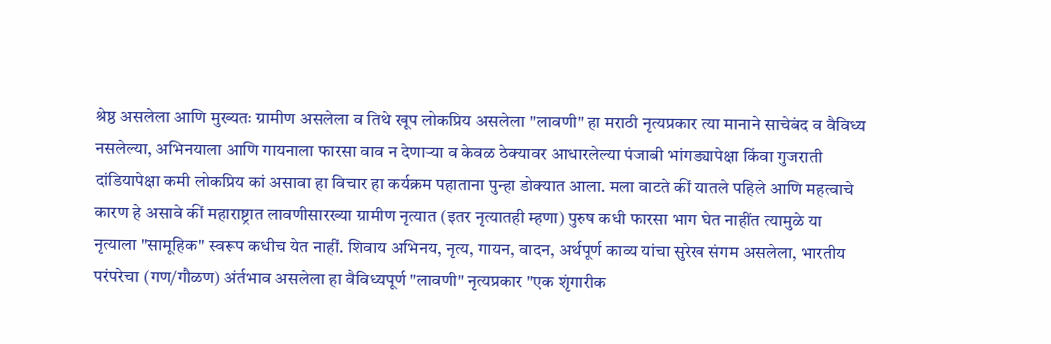श्रेष्ठ असलेला आणि मुख्यतः ग्रामीण असलेला व तिथे खूप लोकप्रिय असलेला "लावणी" हा मराठी नृत्यप्रकार त्या मानाने साचेबंद व वैविध्य नसलेल्या, अभिनयाला आणि गायनाला फारसा वाव न देणार्‍या व केवळ ठेक्यावर आधारलेल्या पंजाबी भांगड्यापेक्षा किंवा गुजराती दांडियापेक्षा कमी लोकप्रिय कां असावा हा विचार हा कर्यक्रम पहाताना पुन्हा डोक्यात आला. मला वाटते कीं यातले पहिले आणि महत्वाचे कारण हे असावे कीं महाराष्ट्रात लावणीसारख्या ग्रामीण नृत्यात (इतर नृत्यातही म्हणा) पुरुष कधी फारसा भाग घेत नाहींत त्यामुळे या नृत्याला "सामूहिक" स्वरूप कधीच येत नाहीं. शिवाय अभिनय, नृत्य, गायन, वादन, अर्थपूर्ण काव्य यांचा सुरेख संगम असलेला, भारतीय परंपरेचा (गण/गौळण) अंर्तभाव असलेला हा वैविध्यपूर्ण "लावणी" नृत्यप्रकार "एक शृंगारीक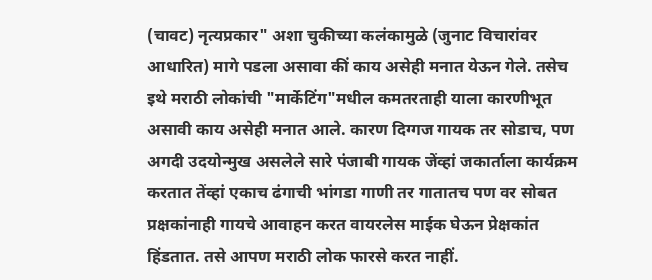(चावट) नृत्यप्रकार" अशा चुकीच्या कलंकामुळे (जुनाट विचारांवर आधारित) मागे पडला असावा कीं काय असेही मनात येऊन गेले. तसेच इथे मराठी लोकांची "मार्केटिंग"मधील कमतरताही याला कारणीभूत असावी काय असेही मनात आले. कारण दिग्गज गायक तर सोडाच, पण अगदी उदयोन्मुख असलेले सारे पंजाबी गायक जेंव्हां जकार्ताला कार्यक्रम करतात तेंव्हां एकाच ढंगाची भांगडा गाणी तर गातातच पण वर सोबत प्रक्षकांनाही गायचे आवाहन करत वायरलेस माईक घेऊन प्रेक्षकांत हिंडतात. तसे आपण मराठी लोक फारसे करत नाहीं.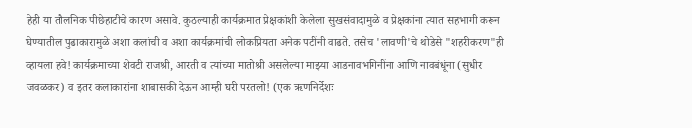हेही या तौलनिक पीछेहाटीचे कारण असावे. कुठल्याही कार्यक्रमात प्रेक्षकांशी केलेला सुखसंवादामुळे व प्रेक्षकांना त्यात सहभागी करून घेण्यातील पुढाकारामुळे अशा कलांची व अशा कार्यक्रमांची लोकप्रियता अनेक पटींनी वाढते. तसेच 'लावणी'चे थोडेसे "शहरीकरण"ही व्हायला हवे! कार्यक्रमाच्या शेवटी राजश्री, आरती व त्यांच्या मातोश्री असलेल्या माझ्या आडनावभगिनींना आणि नावबंधूंना (सुधीर जवळकर) व इतर कलाकारांना शाबासकी देऊन आम्ही घरी परतलो! (एक ऋणनिर्देशः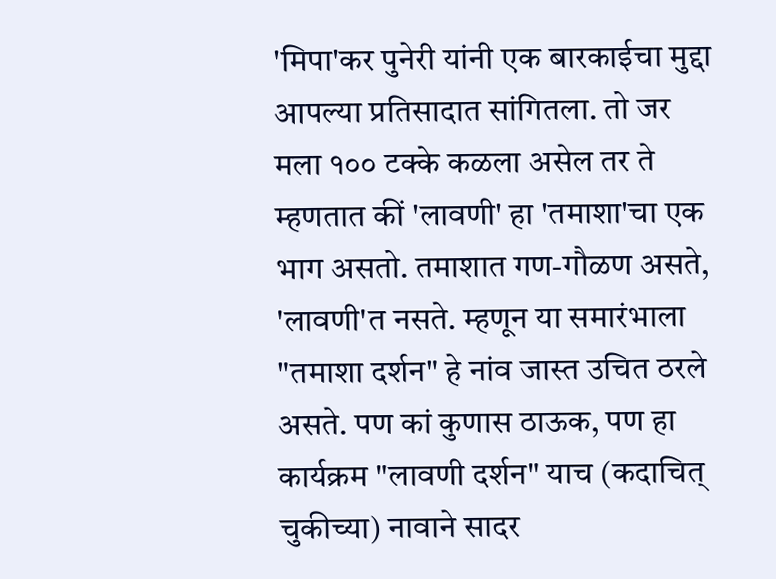'मिपा'कर पुनेरी यांनी एक बारकाईचा मुद्दा आपल्या प्रतिसादात सांगितला. तो जर मला १०० टक्के कळला असेल तर ते म्हणतात कीं 'लावणी' हा 'तमाशा'चा एक भाग असतो. तमाशात गण-गौळण असते, 'लावणी'त नसते. म्हणून या समारंभाला "तमाशा दर्शन" हे नांव जास्त उचित ठरले असते. पण कां कुणास ठाऊक, पण हा कार्यक्रम "लावणी दर्शन" याच (कदाचित् चुकीच्या) नावाने सादर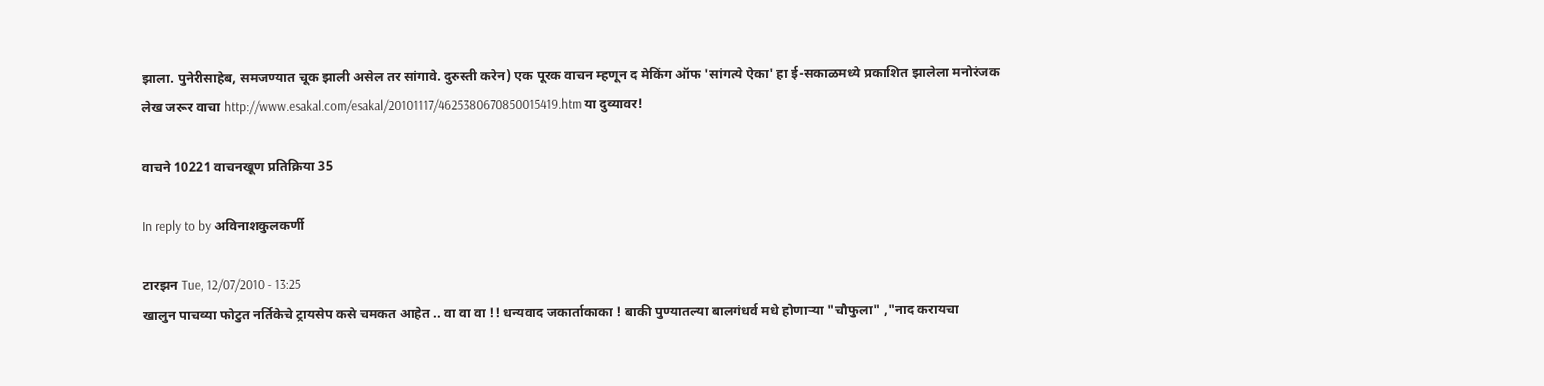झाला. पुनेरीसाहेब, समजण्यात चूक झाली असेल तर सांगावे. दुरुस्ती करेन) एक पूरक वाचन म्हणून द मेकिंग ऑफ 'सांगत्ये ऐका' हा ई-सकाळमध्ये प्रकाशित झालेला मनोरंजक लेख जरूर वाचा http://www.esakal.com/esakal/20101117/4625380670850015419.htm या दुव्यावर!

वाचने 10221 वाचनखूण प्रतिक्रिया 35

In reply to by अविनाशकुलकर्णी

टारझन Tue, 12/07/2010 - 13:25
खालुन पाचव्या फोटुत नर्तिकेचे ट्रायसेप कसे चमकत आहेत .. वा वा वा !! धन्यवाद जकार्ताकाका ! बाकी पुण्यातल्या बालगंधर्व मधे होणार्‍या "चौफुला" ,"नाद करायचा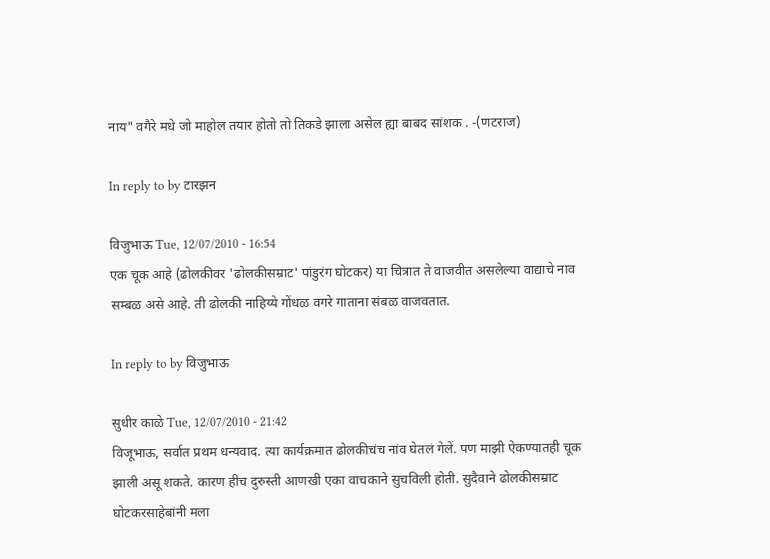नाय" वगैरे मधे जो माहोल तयार होतो तो तिकडे झाला असेल ह्या बाबद सांशक . -(णटराज)

In reply to by टारझन

विजुभाऊ Tue, 12/07/2010 - 16:54
एक चूक आहे (ढोलकीवर 'ढोलकीसम्राट' पांडुरंग घोटकर) या चित्रात ते वाजवीत असलेल्या वाद्याचे नाव सम्बळ असे आहे. ती ढोलकी नाहिय्ये गोंधळ वगरे गाताना संबळ वाजवतात.

In reply to by विजुभाऊ

सुधीर काळे Tue, 12/07/2010 - 21:42
विजूभाऊ, सर्वात प्रथम धन्यवाद. त्या कार्यक्रमात ढोलकीचंच नांव घेतलं गेलें. पण माझी ऐकण्यातही चूक झाली असू शकते. कारण हीच दुरुस्ती आणखी एका वाचकाने सुचविली होती. सुदैवाने ढोलकीसम्राट घोटकरसाहेबांनी मला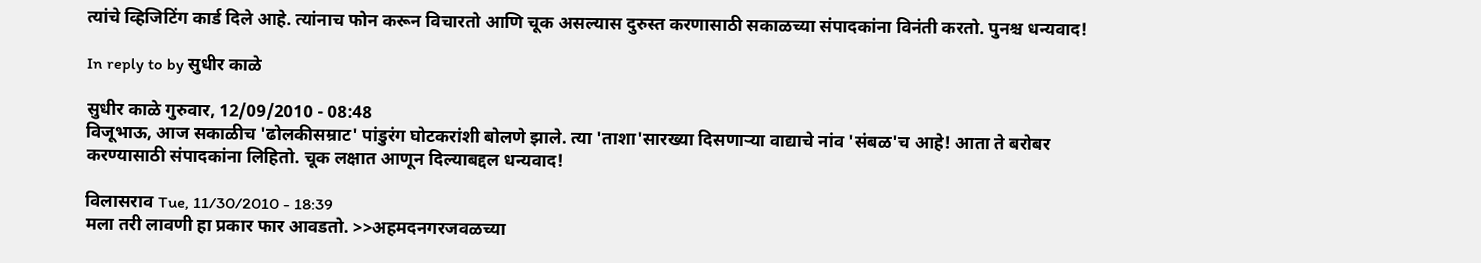त्यांचे व्हिजिटिंग कार्ड दिले आहे. त्यांनाच फोन करून विचारतो आणि चूक असल्यास दुरुस्त करणासाठी सकाळच्या संपादकांना विनंती करतो. पुनश्च धन्यवाद!

In reply to by सुधीर काळे

सुधीर काळे गुरुवार, 12/09/2010 - 08:48
विजूभाऊ, आज सकाळीच 'ढोलकीसम्राट' पांडुरंग घोटकरांशी बोलणे झाले. त्या 'ताशा'सारख्या दिसणार्‍या वाद्याचे नांव 'संबळ'च आहे! आता ते बरोबर करण्यासाठी संपादकांना लिहितो. चूक लक्षात आणून दिल्याबद्दल धन्यवाद!

विलासराव Tue, 11/30/2010 - 18:39
मला तरी लावणी हा प्रकार फार आवडतो. >>अहमदनगरजवळच्या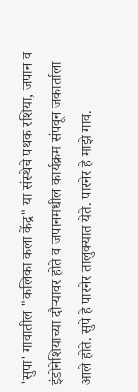'सुपा' गावातील "कलिका कला केंद्र" या संस्थेचे पथक रशिया, जपान व इंडोनेशियाच्या दौर्‍यावर होते व जपानमधील कार्यक्रम संपवून जकार्ताला आले होते. सुपे हे पारनेर तालुक्यात येते. पारनेर हे माझे गाव.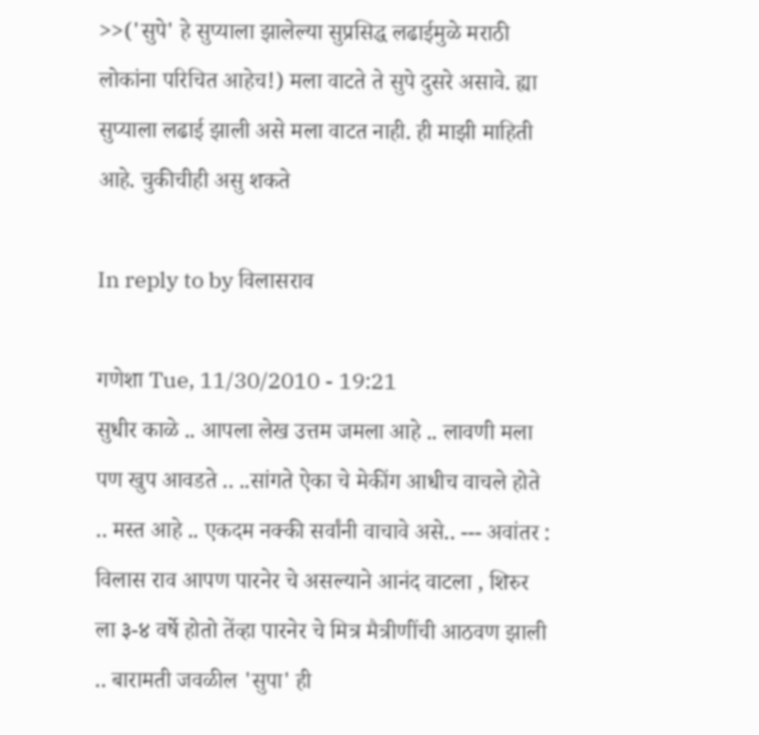>>('सुपे' हे सुप्याला झालेल्या सुप्रसिद्ध लढाईमुळे मराठी लोकांना परिचित आहेच!) मला वाटते ते सुपे दुसरे असावे. ह्या सुप्याला लढाई झाली असे मला वाटत नाही. ही माझी माहिती आहे. चुकीचीही असु शकते

In reply to by विलासराव

गणेशा Tue, 11/30/2010 - 19:21
सुधीर काळे .. आपला लेख उत्तम जमला आहे .. लावणी मला पण खुप आवडते .. ..सांगते ऐका चे मेकींग आधीच वाचले होते .. मस्त आहे .. एकदम नक्की सर्वांनी वाचावे असे.. --- अवांतर : विलास राव आपण पारनेर चे असल्याने आनंद वाटला , शिरुर ला ३-४ वर्षे होतो तेंव्हा पारनेर चे मित्र मैत्रीणींची आठवण झाली .. बारामती जवळील 'सुपा' ही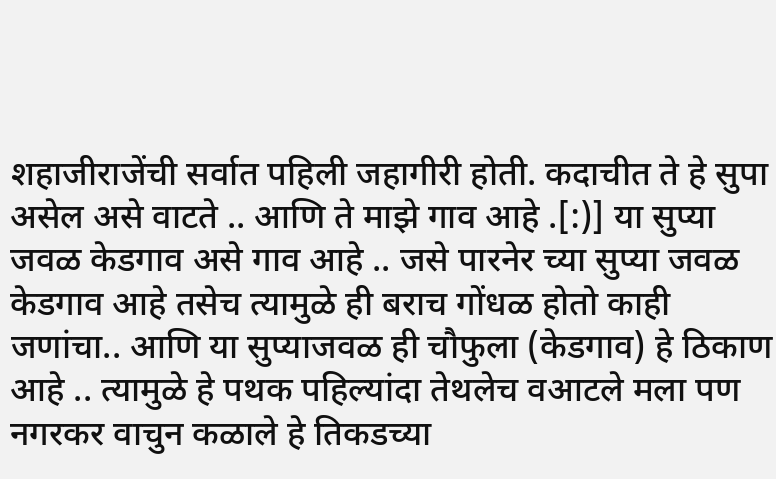शहाजीराजेंची सर्वात पहिली जहागीरी होती. कदाचीत ते हे सुपा असेल असे वाटते .. आणि ते माझे गाव आहे .[:)] या सुप्या जवळ केडगाव असे गाव आहे .. जसे पारनेर च्या सुप्या जवळ केडगाव आहे तसेच त्यामुळे ही बराच गोंधळ होतो काही जणांचा.. आणि या सुप्याजवळ ही चौफुला (केडगाव) हे ठिकाण आहे .. त्यामुळे हे पथक पहिल्यांदा तेथलेच वआटले मला पण नगरकर वाचुन कळाले हे तिकडच्या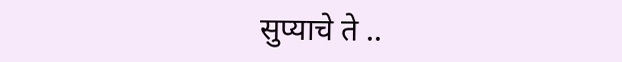सुप्याचे ते ..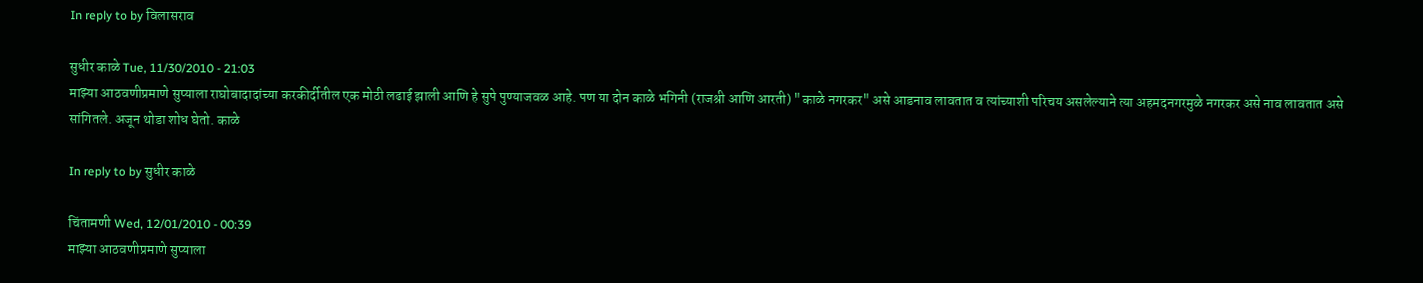In reply to by विलासराव

सुधीर काळे Tue, 11/30/2010 - 21:03
माझ्या आठवणीप्रमाणे सुप्याला राघोबादादांच्या करकीर्दीतील एक मोठी लढाई झाली आणि हे सुपे पुण्याजवळ आहे. पण या दोन काळे भगिनी (राजश्री आणि आरती) "काळे नगरकर" असे आडनाव लावतात व त्यांच्याशी परिचय असलेल्याने त्या अहमदनगरमुळे नगरकर असे नाव लावतात असे सांगितले. अजून थोडा शोध घेतो. काळे

In reply to by सुधीर काळे

चिंतामणी Wed, 12/01/2010 - 00:39
माझ्या आठवणीप्रमाणे सुप्याला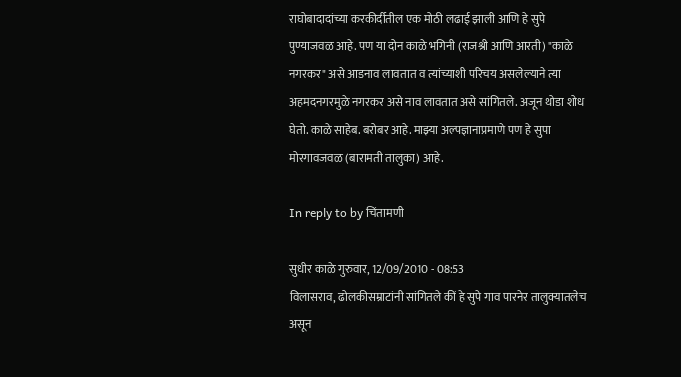राघोबादादांच्या करकीर्दीतील एक मोठी लढाई झाली आणि हे सुपे पुण्याजवळ आहे. पण या दोन काळे भगिनी (राजश्री आणि आरती) "काळे नगरकर" असे आडनाव लावतात व त्यांच्याशी परिचय असलेल्याने त्या अहमदनगरमुळे नगरकर असे नाव लावतात असे सांगितले. अजून थोडा शोध घेतो. काळे साहेब. बरोबर आहे. माझ्या अल्पज्ञानाप्रमाणे पण हे सुपा मोरगावजवळ (बारामती तालुका) आहे.

In reply to by चिंतामणी

सुधीर काळे गुरुवार, 12/09/2010 - 08:53
विलासराव, ढोलकीसम्राटांनी सांगितले कीं हे सुपे गाव पारनेर तालुक्यातलेच असून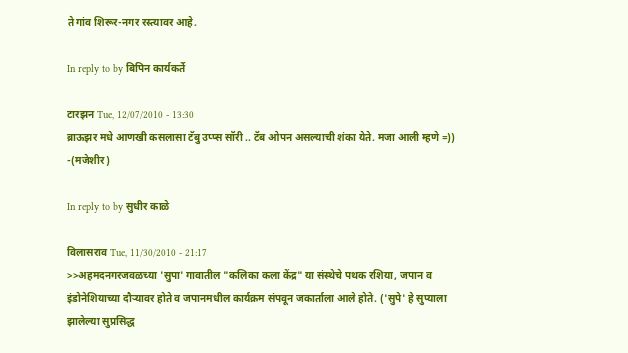ते गांव शिरूर-नगर रस्त्यावर आहे.

In reply to by बिपिन कार्यकर्ते

टारझन Tue, 12/07/2010 - 13:30
ब्राऊझर मधे आणखी कसलासा टॅबु उप्प्स सॉरी .. टॅब ओपन असल्याची शंका येते. मजा आली म्हणे =)) -(मजेशीर)

In reply to by सुधीर काळे

विलासराव Tue, 11/30/2010 - 21:17
>>अहमदनगरजवळच्या 'सुपा' गावातील "कलिका कला केंद्र" या संस्थेचे पथक रशिया, जपान व इंडोनेशियाच्या दौर्‍यावर होते व जपानमधील कार्यक्रम संपवून जकार्ताला आले होते. ('सुपे' हे सुप्याला झालेल्या सुप्रसिद्ध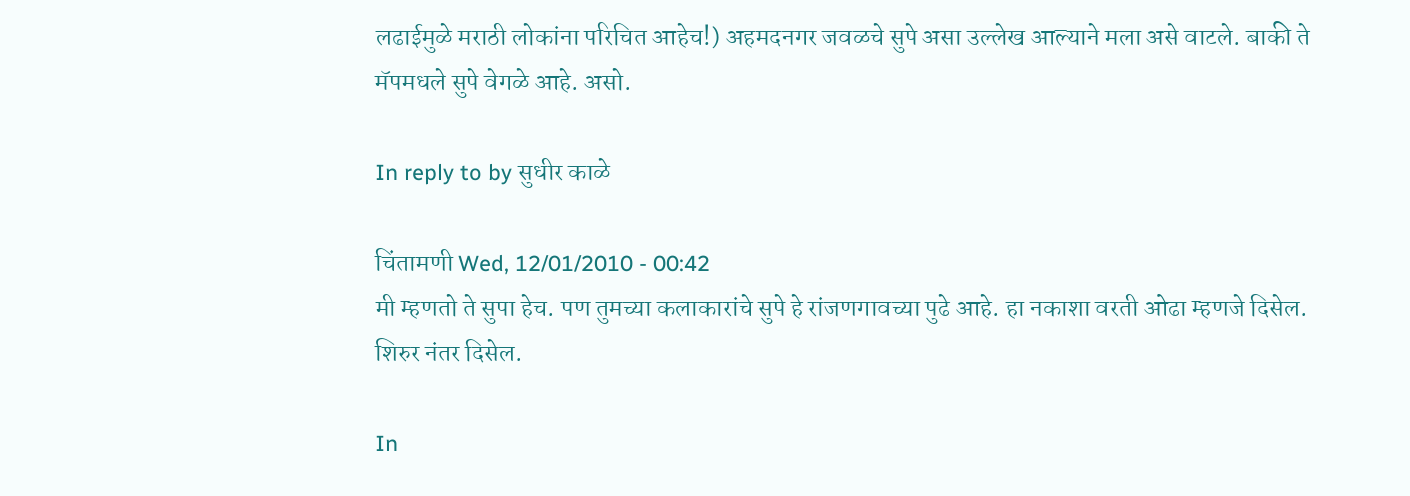लढाईमुळे मराठी लोकांना परिचित आहेच!) अहमदनगर जवळचे सुपे असा उल्लेख आल्याने मला असे वाटले. बाकी ते मॅपमधले सुपे वेगळे आहे. असो.

In reply to by सुधीर काळे

चिंतामणी Wed, 12/01/2010 - 00:42
मी म्हणतो ते सुपा हेच. पण तुमच्या कलाकारांचे सुपे हे रांजणगावच्या पुढे आहे. हा नकाशा वरती ओढा म्हणजे दिसेल. शिरुर नंतर दिसेल.

In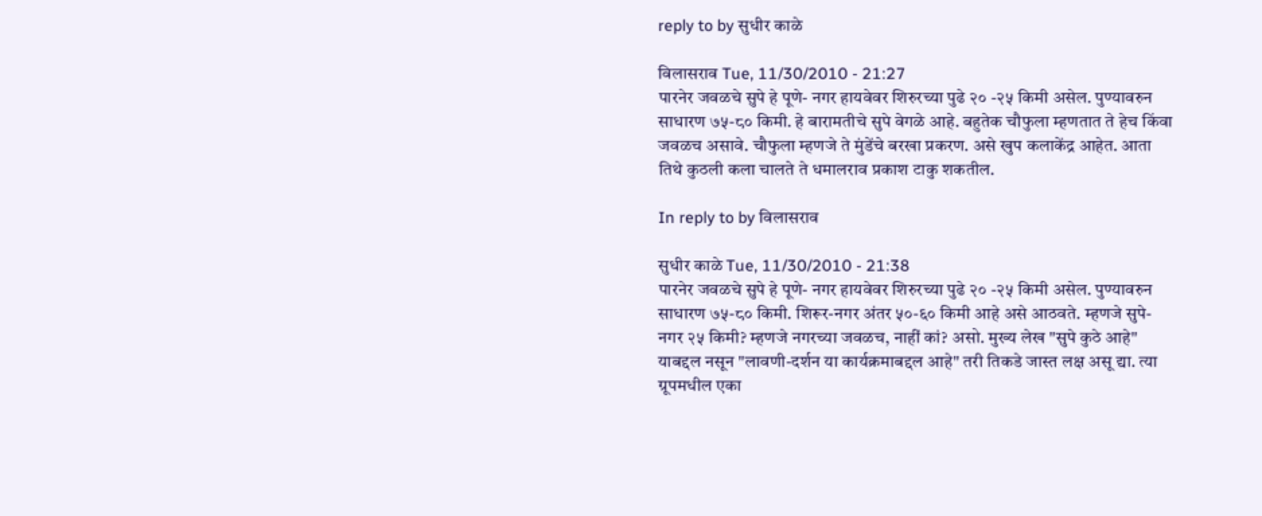reply to by सुधीर काळे

विलासराव Tue, 11/30/2010 - 21:27
पारनेर जवळचे सुपे हे पूणे- नगर हायवेवर शिरुरच्या पुढे २० -२५ किमी असेल. पुण्यावरुन साधारण ७५-८० किमी. हे बारामतीचे सुपे वेगळे आहे. बहुतेक चौफुला म्हणतात ते हेच किंवा जवळच असावे. चौफुला म्हणजे ते मुंडेंचे बरखा प्रकरण. असे खुप कलाकेंद्र आहेत. आता तिथे कुठली कला चालते ते धमालराव प्रकाश टाकु शकतील.

In reply to by विलासराव

सुधीर काळे Tue, 11/30/2010 - 21:38
पारनेर जवळचे सुपे हे पूणे- नगर हायवेवर शिरुरच्या पुढे २० -२५ किमी असेल. पुण्यावरुन साधारण ७५-८० किमी. शिरूर-नगर अंतर ५०-६० किमी आहे असे आठवते. म्हणजे सुपे-नगर २५ किमी? म्हणजे नगरच्या जवळच, नाहीं कां? असो. मुख्य लेख "सुपे कुठे आहे" याबद्दल नसून "लावणी-दर्शन या कार्यक्रमाबद्दल आहे" तरी तिकडे जास्त लक्ष असू द्या. त्या ग्रूपमधील एका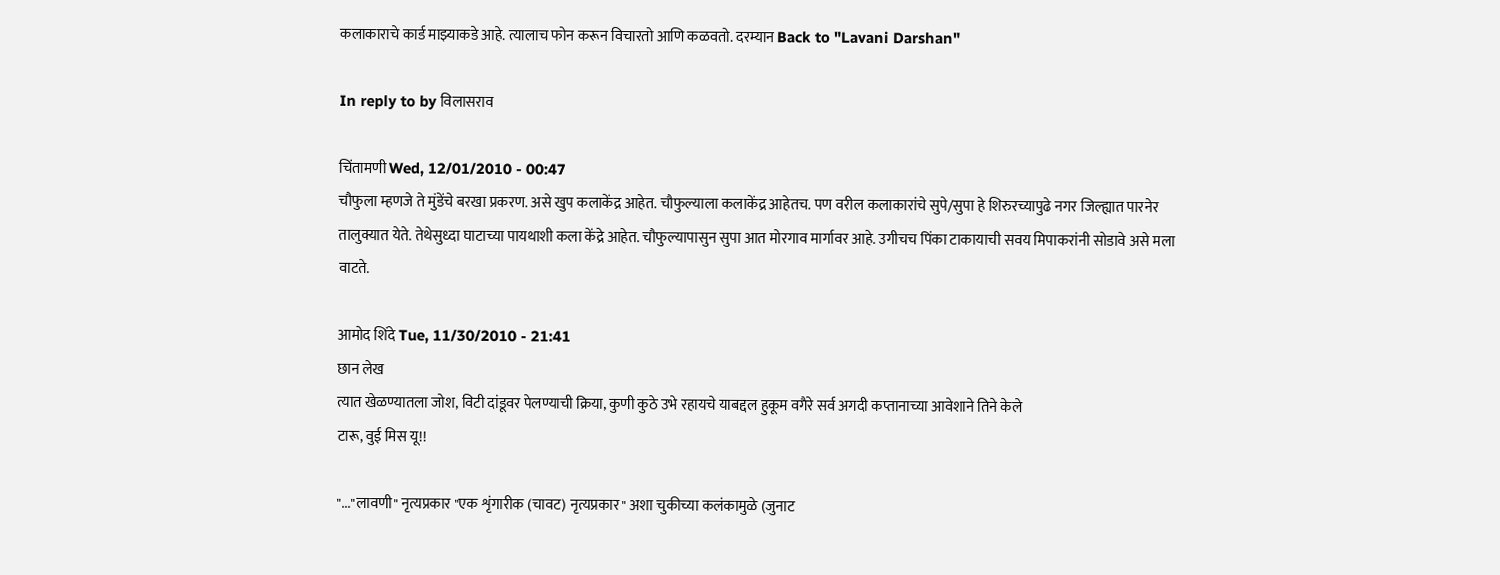कलाकाराचे कार्ड माझ्याकडे आहे. त्यालाच फोन करून विचारतो आणि कळवतो. दरम्यान Back to "Lavani Darshan"

In reply to by विलासराव

चिंतामणी Wed, 12/01/2010 - 00:47
चौफुला म्हणजे ते मुंडेंचे बरखा प्रकरण. असे खुप कलाकेंद्र आहेत. चौफुल्याला कलाकेंद्र आहेतच. पण वरील कलाकारांचे सुपे/सुपा हे शिरुरच्यापुढे नगर जिल्ह्यात पारनेर तालुक्यात येते. तेथेसुध्दा घाटाच्या पायथाशी कला केंद्रे आहेत. चौफुल्यापासुन सुपा आत मोरगाव मार्गावर आहे. उगीचच पिंका टाकायाची सवय मिपाकरांनी सोडावे असे मला वाटते.

आमोद शिंदे Tue, 11/30/2010 - 21:41
छान लेख
त्यात खेळण्यातला जोश, विटी दांडूवर पेलण्याची क्रिया, कुणी कुठे उभे रहायचे याबद्दल हुकूम वगैरे सर्व अगदी कप्तानाच्या आवेशाने तिने केले
टारू, वुई मिस यू!!

"..."लावणी" नृत्यप्रकार "एक शृंगारीक (चावट) नृत्यप्रकार" अशा चुकीच्या कलंकामुळे (जुनाट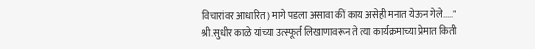विचारांवर आधारित) मागे पडला असावा कीं काय असेही मनात येऊन गेले....." श्री.सुधीर काळे यांच्या उत्स्फूर्त लिखाणावरून ते त्या कार्यक्रमाच्या प्रेमात किती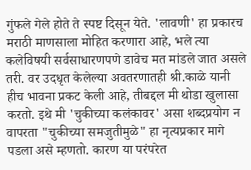गुंफले गेले होते ते स्पष्ट दिसून येते. 'लावणी' हा प्रकारच मराठी माणसाला मोहित करणारा आहे, भले त्या कलेविषयी सर्वसाधारणपणे डावेच मत मांडले जात असले तरी. वर उदधृत केलेल्या अवतरणातही श्री.काळे यानी हीच भावना प्रकट केली आहे, तीबद्दल मी थोडा खुलासा करतो. इथे मी 'चुकीच्या कलंकावर' असा शब्दप्रयोग न वापरता "चुकीच्या समजुतीमुळे" हा नृत्यप्रकार मागे पडला असे म्हणतो. कारण या परंपरेत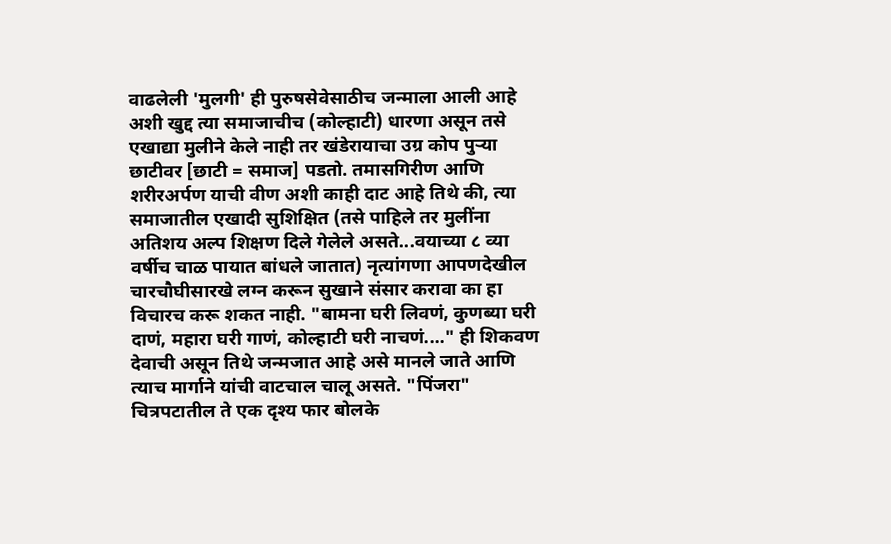वाढलेली 'मुलगी' ही पुरुषसेवेसाठीच जन्माला आली आहे अशी खुद्द त्या समाजाचीच (कोल्हाटी) धारणा असून तसे एखाद्या मुलीने केले नाही तर खंडेरायाचा उग्र कोप पुर्‍या छाटीवर [छाटी = समाज] पडतो. तमासगिरीण आणि शरीरअर्पण याची वीण अशी काही दाट आहे तिथे की, त्या समाजातील एखादी सुशिक्षित (तसे पाहिले तर मुलींना अतिशय अल्प शिक्षण दिले गेलेले असते...वयाच्या ८ व्या वर्षीच चाळ पायात बांधले जातात) नृत्यांगणा आपणदेखील चारचौघीसारखे लग्न करून सुखाने संसार करावा का हा विचारच करू शकत नाही. "बामना घरी लिवणं, कुणब्या घरी दाणं, महारा घरी गाणं, कोल्हाटी घरी नाचणं...." ही शिकवण देवाची असून तिथे जन्मजात आहे असे मानले जाते आणि त्याच मार्गाने यांची वाटचाल चालू असते. "पिंजरा" चित्रपटातील ते एक दृश्य फार बोलके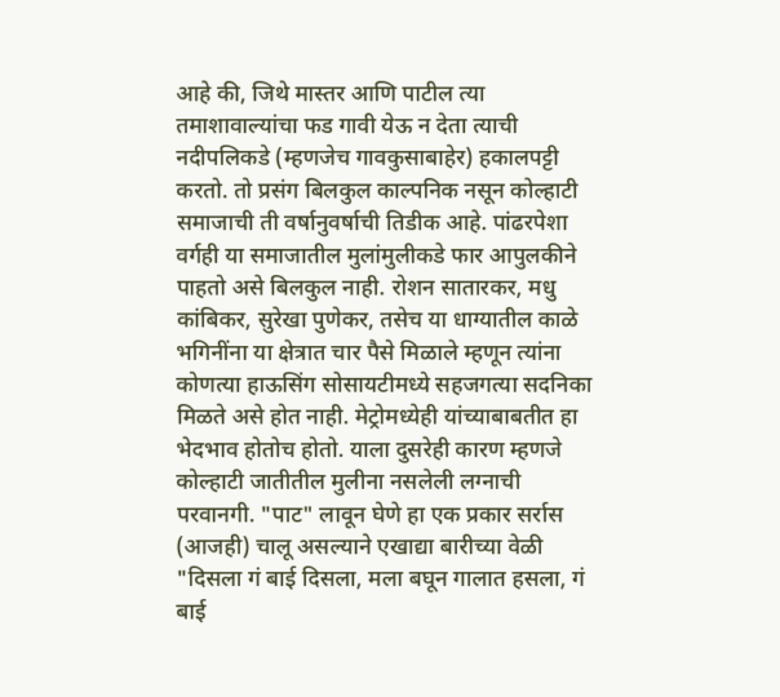आहे की, जिथे मास्तर आणि पाटील त्या तमाशावाल्यांचा फड गावी येऊ न देता त्याची नदीपलिकडे (म्हणजेच गावकुसाबाहेर) हकालपट्टी करतो. तो प्रसंग बिलकुल काल्पनिक नसून कोल्हाटी समाजाची ती वर्षानुवर्षाची तिडीक आहे. पांढरपेशा वर्गही या समाजातील मुलांमुलीकडे फार आपुलकीने पाहतो असे बिलकुल नाही. रोशन सातारकर, मधु कांबिकर, सुरेखा पुणेकर, तसेच या धाग्यातील काळे भगिनींना या क्षेत्रात चार पैसे मिळाले म्हणून त्यांना कोणत्या हाऊसिंग सोसायटीमध्ये सहजगत्या सदनिका मिळते असे होत नाही. मेट्रोमध्येही यांच्याबाबतीत हा भेदभाव होतोच होतो. याला दुसरेही कारण म्हणजे कोल्हाटी जातीतील मुलीना नसलेली लग्नाची परवानगी. "पाट" लावून घेणे हा एक प्रकार सर्रास (आजही) चालू असल्याने एखाद्या बारीच्या वेळी "दिसला गं बाई दिसला, मला बघून गालात हसला, गं बाई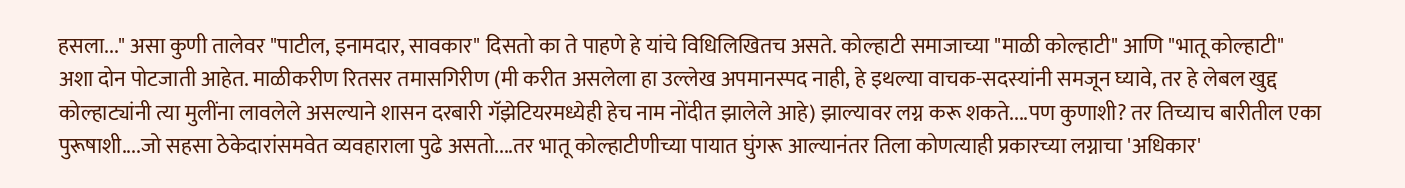हसला..." असा कुणी तालेवर "पाटील, इनामदार, सावकार" दिसतो का ते पाहणे हे यांचे विधिलिखितच असते. कोल्हाटी समाजाच्या "माळी कोल्हाटी" आणि "भातू कोल्हाटी" अशा दोन पोटजाती आहेत. माळीकरीण रितसर तमासगिरीण (मी करीत असलेला हा उल्लेख अपमानस्पद नाही, हे इथल्या वाचक-सदस्यांनी समजून घ्यावे, तर हे लेबल खुद्द कोल्हाट्यांनी त्या मुलींना लावलेले असल्याने शासन दरबारी गॅझेटियरमध्येही हेच नाम नोंदीत झालेले आहे) झाल्यावर लग्न करू शकते....पण कुणाशी? तर तिच्याच बारीतील एका पुरूषाशी....जो सहसा ठेकेदारांसमवेत व्यवहाराला पुढे असतो....तर भातू कोल्हाटीणीच्या पायात घुंगरू आल्यानंतर तिला कोणत्याही प्रकारच्या लग्नाचा 'अधिकार'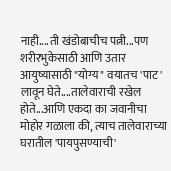नाही....ती खंडोबाचीच पत्नी...पण शरीरभुकेसाठी आणि उतार आयुष्यासाठी "योग्य" वयातच 'पाट' लावून घेते....तालेवाराची रखेल होते...आणि एकदा का जवानीचा मोहोर गळाला की, त्याच तालेवाराच्या घरातील 'पायपुसण्याची'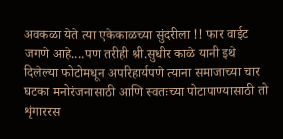अवकळा येते त्या एकेकाळच्या सुंदरीला !! फार वाईट जगणे आहे....पण तरीही श्री.सुधीर काळे यानी इथे दिलेल्या फोटोमधून अपरिहार्यपणे त्याना समाजाच्या चार घटका मनोरंजनासाठी आणि स्वतःच्या पोटापाण्यासाठी तो शृंगाररस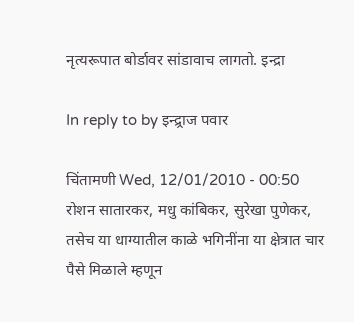नृत्यरूपात बोर्डावर सांडावाच लागतो. इन्द्रा

In reply to by इन्द्र्राज पवार

चिंतामणी Wed, 12/01/2010 - 00:50
रोशन सातारकर, मधु कांबिकर, सुरेखा पुणेकर, तसेच या धाग्यातील काळे भगिनींना या क्षेत्रात चार पैसे मिळाले म्हणून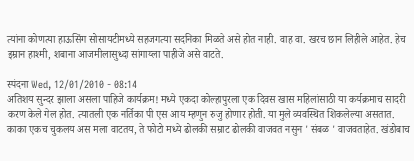त्यांना कोणत्या हाऊसिंग सोसायटीमध्ये सहजगत्या सदनिका मिळते असे होत नाही. वाह वा. खरच छान लिहीले आहेत. हेच इम्रान हाश्मी, शबाना आजमीलासुध्दा सांगाय्ला पाहीजे असे वाटते.

स्पंदना Wed, 12/01/2010 - 08:14
अतिशय सुन्दर झाला असला पाहिजे कार्यक्रम! मध्ये एकदा कोल्हापुरला एक दिवस खास महिलांसाठी या कर्यक्रमाच सादरी करण केले गेल होत. त्यातली एक नर्तिका पी एस आय म्हणुन रुजु होणार होती. या मुले व्यवस्थित शिकलेल्या असतात. काका एकच चुकलय अस मला वाटतय, ते फोटो मध्ये ढोलकी सम्राट ढोलकी वाजवत नसुन ' संबळ ' वाजवताहेत. खंडोबाच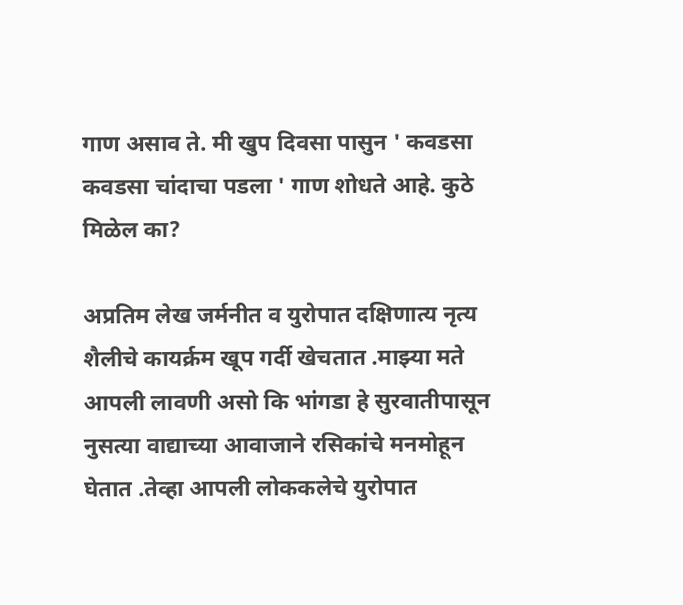गाण असाव ते. मी खुप दिवसा पासुन ' कवडसा कवडसा चांदाचा पडला ' गाण शोधते आहे. कुठे मिळेल का?

अप्रतिम लेख जर्मनीत व युरोपात दक्षिणात्य नृत्य शैलीचे कायर्क्रम खूप गर्दी खेचतात .माझ्या मते आपली लावणी असो कि भांगडा हे सुरवातीपासून नुसत्या वाद्याच्या आवाजाने रसिकांचे मनमोहून घेतात .तेव्हा आपली लोककलेचे युरोपात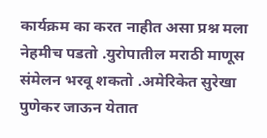कार्यक्रम का करत नाहीत असा प्रश्न मला नेहमीच पडतो .युरोपातील मराठी माणूस संमेलन भरवू शकतो .अमेरिकेत सुरेखा पुणेकर जाऊन येतात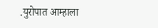.युरोपात आम्हाला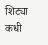शिट्या कधी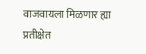वाजवायला मिळणार ह्या प्रतीक्षेत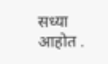सध्या आहोत .